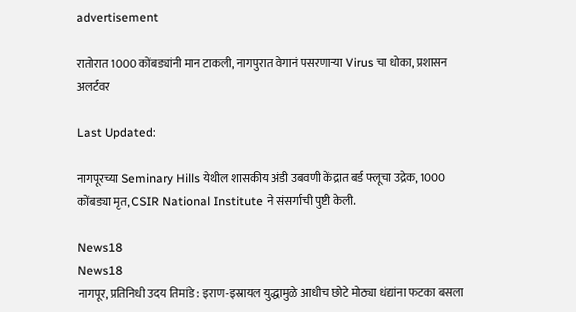advertisement

रातोरात 1000 कोंबड्यांनी मान टाकली, नागपुरात वेगानं पसरणाऱ्या Virus चा धोका, प्रशासन अलर्टवर

Last Updated:

नागपूरच्या Seminary Hills येथील शासकीय अंडी उबवणी केंद्रात बर्ड फ्लूचा उद्रेक, 1000 कोंबड्या मृत, CSIR National Institute ने संसर्गाची पुष्टी केली.

News18
News18
नागपूर, प्रतिनिधी उदय तिमांडे : इराण-इस्रायल युद्धामुळे आधीच छोटे मोठ्या धंद्यांना फटका बसला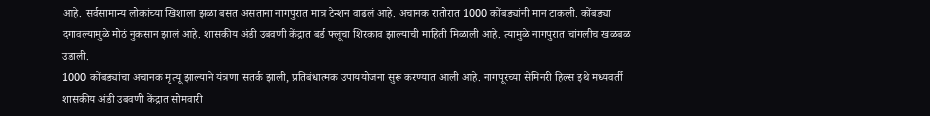आहे. सर्वसामान्य लोकांच्या खिशाला झळा बसत असताना नागपुरात मात्र टेन्शन वाढलं आहे. अचानक रातोरात 1000 कोंबड्यांनी मान टाकली. कोंबड्या दगावल्यामुळे मोठं नुकसान झालं आहे. शासकीय अंडी उबवणी केंद्रात बर्ड फ्लूचा शिरकाव झाल्याची माहिती मिळाली आहे. त्यामुळे नागपुरात चांगलीच खळबळ उडाली.
1000 कोंबड्यांचा अचानक मृत्यू झाल्याने यंत्रणा सतर्क झाली, प्रतिबंधात्मक उपाययोजना सुरू करण्यात आली आहे. नागपूरच्या सेमिनरी हिल्स इथे मध्यवर्ती शासकीय अंडी उबवणी केंद्रात सोमवारी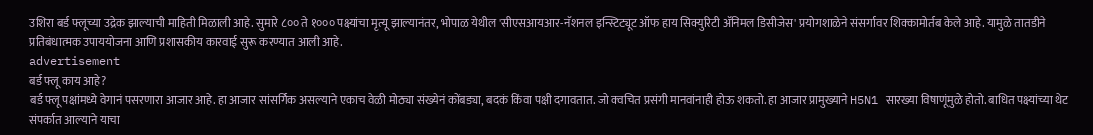उशिरा बर्ड फ्लूच्या उद्रेक झाल्याची माहिती मिळाली आहे. सुमारे ८०० ते १००० पक्ष्यांचा मृत्यू झाल्यानंतर, भोपाळ येथील 'सीएसआयआर-नॅशनल इन्स्टिट्यूट ऑफ हाय सिक्युरिटी ॲनिमल डिसीजेस' प्रयोगशाळेने संसर्गावर शिक्कामोर्तब केले आहे. यामुळे तातडीने प्रतिबंधात्मक उपाययोजना आणि प्रशासकीय कारवाई सुरू करण्यात आली आहे.
advertisement
बर्ड फ्लू काय आहे?
बर्ड फ्लू पक्षांमध्ये वेगानं पसरणारा आजार आहे. हा आजार सांसर्गिक असल्याने एकाच वेळी मोठ्या संख्येनं कोंबड्या, बदकं किंवा पक्षी दगावतात. जो क्वचित प्रसंगी मानवांनाही होऊ शकतो. हा आजार प्रामुख्याने H5N1 सारख्या विषाणूंमुळे होतो. बाधित पक्ष्यांच्या थेट संपर्कात आल्याने याचा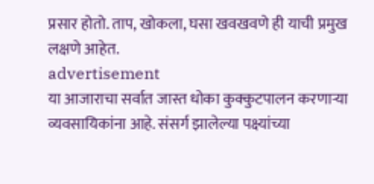प्रसार होतो. ताप, खोकला, घसा खवखवणे ही याची प्रमुख लक्षणे आहेत.
advertisement
या आजाराचा सर्वात जास्त धोका कुक्कुटपालन करणाऱ्या व्यवसायिकांना आहे. संसर्ग झालेल्या पक्ष्यांच्या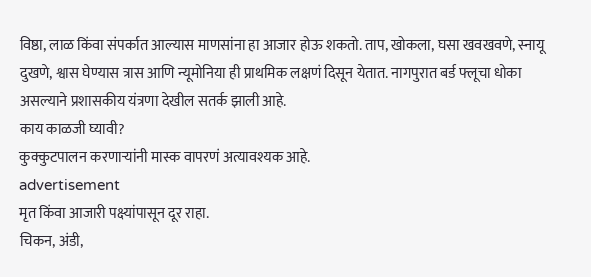विष्ठा, लाळ किंवा संपर्कात आल्यास माणसांना हा आजार होऊ शकतो. ताप, खोकला, घसा खवखवणे, स्नायू दुखणे, श्वास घेण्यास त्रास आणि न्यूमोनिया ही प्राथमिक लक्षणं दिसून येतात. नागपुरात बर्ड फ्लूचा धोका असल्याने प्रशासकीय यंत्रणा देखील सतर्क झाली आहे.
काय काळजी घ्यावी?
कुक्कुटपालन करणाऱ्यांनी मास्क वापरणं अत्यावश्यक आहे.
advertisement
मृत किंवा आजारी पक्ष्यांपासून दूर राहा.
चिकन, अंडी,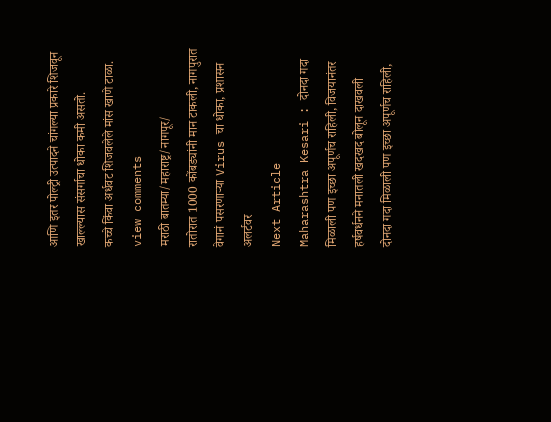आणि इतर पोल्ट्री उत्पादने चांगल्या प्रकारे शिजवून खाल्ल्यास संसर्गाचा धोका कमी असतो.
कच्चे किंवा अर्धवट शिजवलेले मांस खाणे टाळा.
view comments
मराठी बातम्या/महाराष्ट्र/नागपूर/
रातोरात 1000 कोंबड्यांनी मान टाकली, नागपुरात वेगानं पसरणाऱ्या Virus चा धोका, प्रशासन अलर्टवर
Next Article
Maharashtra Kesari : दोनदा गदा मिळाली पण इच्छा अपूर्णच राहिली, विजयानंतर हर्षवर्धनने मनातली खदखद बोलून दाखवली
दोनदा गदा मिळाली पण इच्छा अपूर्णच राहिली,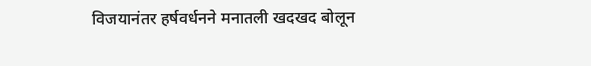विजयानंतर हर्षवर्धनने मनातली खदखद बोलून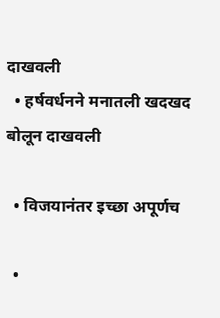दाखवली
  • हर्षवर्धनने मनातली खदखद बोलून दाखवली

  • विजयानंतर इच्छा अपूर्णच

  •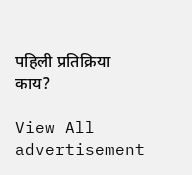पहिली प्रतिक्रिया काय?

View All
advertisement